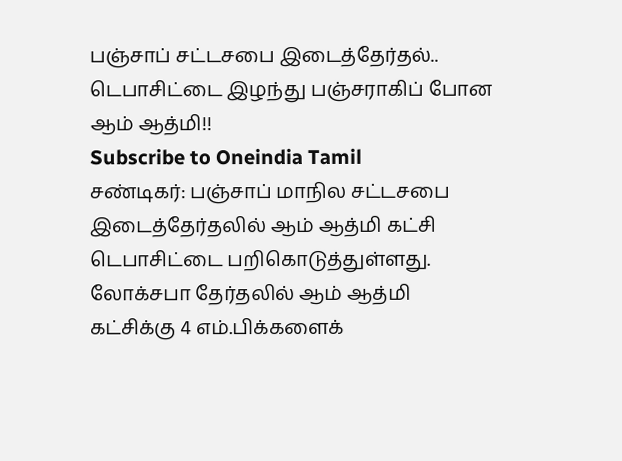பஞ்சாப் சட்டசபை இடைத்தேர்தல்.. டெபாசிட்டை இழந்து பஞ்சராகிப் போன ஆம் ஆத்மி!!
Subscribe to Oneindia Tamil
சண்டிகர்: பஞ்சாப் மாநில சட்டசபை இடைத்தேர்தலில் ஆம் ஆத்மி கட்சி டெபாசிட்டை பறிகொடுத்துள்ளது.
லோக்சபா தேர்தலில் ஆம் ஆத்மி கட்சிக்கு 4 எம்.பிக்களைக்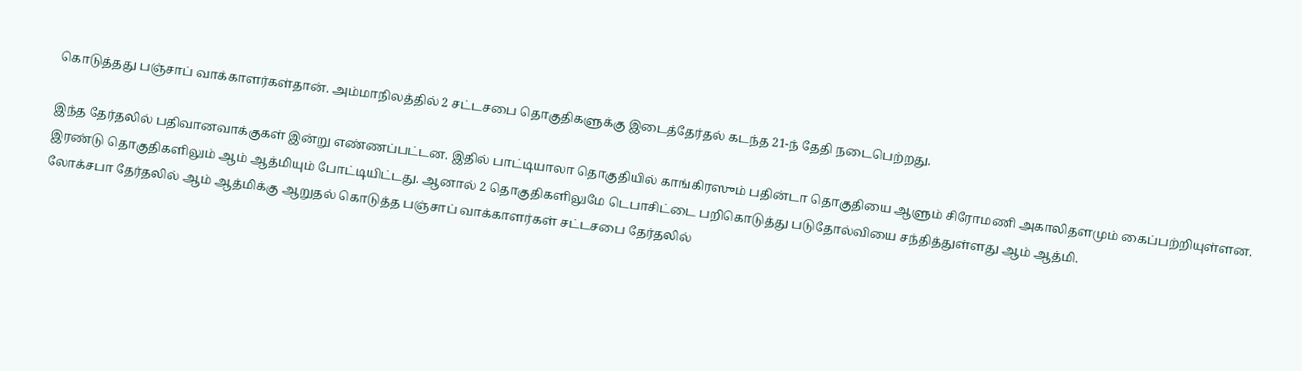கொடுத்தது பஞ்சாப் வாக்காளர்கள்தான். அம்மாநிலத்தில் 2 சட்டசபை தொகுதிகளுக்கு இடைத்தேர்தல் கடந்த 21-ந் தேதி நடைபெற்றது.

இந்த தேர்தலில் பதிவானவாக்குகள் இன்று எண்ணப்பட்டன. இதில் பாட்டியாலா தொகுதியில் காங்கிரஸும் பதின்டா தொகுதியை ஆளும் சிரோமணி அகாலிதளமும் கைப்பற்றியுள்ளன.
இரண்டு தொகுதிகளிலும் ஆம் ஆத்மியும் போட்டியிட்டது. ஆனால் 2 தொகுதிகளிலுமே டெபாசிட்டை பறிகொடுத்து படுதோல்வியை சந்தித்துள்ளது ஆம் ஆத்மி.
லோக்சபா தேர்தலில் ஆம் ஆத்மிக்கு ஆறுதல் கொடுத்த பஞ்சாப் வாக்காளர்கள் சட்டசபை தேர்தலில்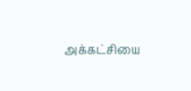அக்கட்சியை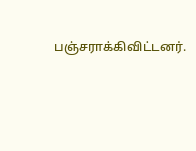பஞ்சராக்கிவிட்டனர்.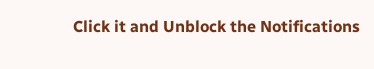Click it and Unblock the Notifications